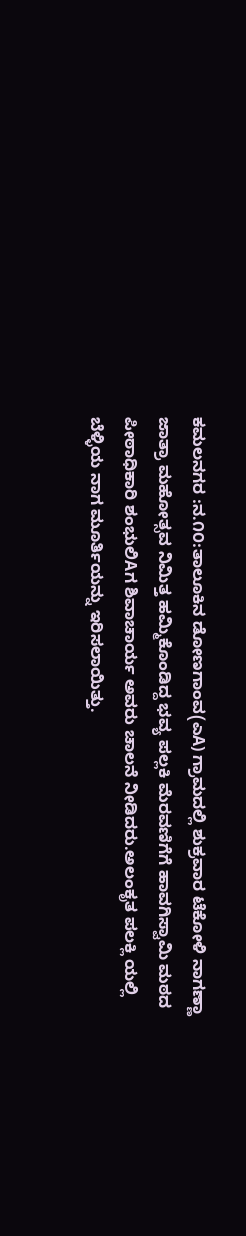ಕಮಲನಗರ :ನ.೧೦:ತಾಲೂಕಿನ ಡೋಣಗಾಂವ(ಎA) ಗ್ರಾಮದಲ್ಲಿ ಶುಕ್ರವಾರ ಟೆಕೋಳಿ ನಾಗಣ್ಣಾ ಜಾತ್ರಾ ಮಹೋತ್ಸವ ನಿಮಿತ್ತ ಹಮ್ಮಿಕೊಂಡಿದ್ದ ಭವ್ಯ ಪಲ್ಲಕಿ ಮೆರವಣಿಗೆಗೆ ಹಾವಗಿಸ್ವಾಮಿ ಮಠದ ಪೀಠಾಧಿಕಾರಿ ಶಂಭುಲಿAಗ ಶಿವಾಚಾರ್ಯ ಅವರು ಚಾಲನೆ ನೀಡಿದರು.ಅಲಂಕೃತ ಪಲಕ್ಲಿ ಯಲ್ಲಿ ಬೆಳ್ಳಿಯ ನಾಗ ಮೂರ್ತಿಯನ್ನು ಇರಿಸಲಾಯಿತ್ತು.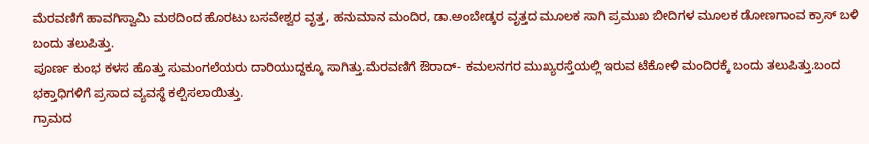ಮೆರವಣಿಗೆ ಹಾವಗಿಸ್ವಾಮಿ ಮಠದಿಂದ ಹೊರಟು ಬಸವೇಶ್ವರ ವೃತ್ತ, ಹನುಮಾನ ಮಂದಿರ, ಡಾ.ಅಂಬೇಡ್ಕರ ವೃತ್ತದ ಮೂಲಕ ಸಾಗಿ ಪ್ರಮುಖ ಬೀದಿಗಳ ಮೂಲಕ ಡೋಣಗಾಂವ ಕ್ರಾಸ್ ಬಳಿ ಬಂದು ತಲುಪಿತ್ತು.
ಪೂರ್ಣ ಕುಂಭ ಕಳಸ ಹೊತ್ತು ಸುಮಂಗಲೆಯರು ದಾರಿಯುದ್ದಕ್ಕೂ ಸಾಗಿತ್ತು.ಮೆರವಣಿಗೆ ಔರಾದ್- ಕಮಲನಗರ ಮುಖ್ಯರಸ್ತೆಯಲ್ಲಿ ಇರುವ ಟೆಕೋಳಿ ಮಂದಿರಕ್ಕೆ ಬಂದು ತಲುಪಿತ್ತು.ಬಂದ ಭಕ್ತಾಧಿಗಳಿಗೆ ಪ್ರಸಾದ ವ್ಯವಸ್ಥೆ ಕಲ್ಪಿಸಲಾಯಿತ್ತು.
ಗ್ರಾಮದ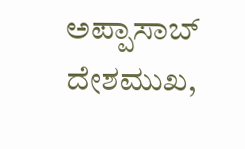ಅಪ್ಪಾಸಾಬ್ ದೇಶಮುಖ,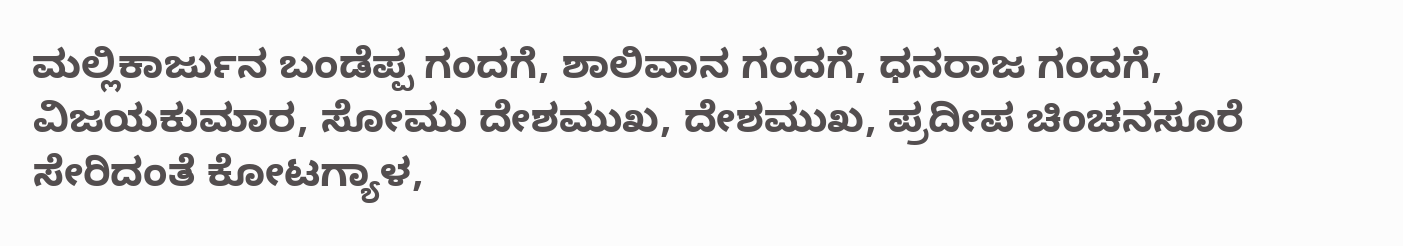ಮಲ್ಲಿಕಾರ್ಜುನ ಬಂಡೆಪ್ಪ ಗಂದಗೆ, ಶಾಲಿವಾನ ಗಂದಗೆ, ಧನರಾಜ ಗಂದಗೆ, ವಿಜಯಕುಮಾರ, ಸೋಮು ದೇಶಮುಖ, ದೇಶಮುಖ, ಪ್ರದೀಪ ಚಿಂಚನಸೂರೆ ಸೇರಿದಂತೆ ಕೋಟಗ್ಯಾಳ,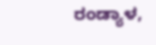ರಂಡ್ಯಾಳ,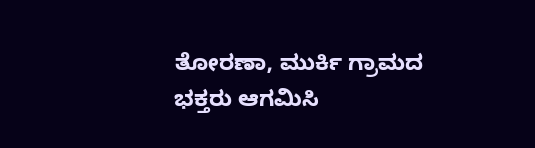ತೋರಣಾ, ಮುರ್ಕಿ ಗ್ರಾಮದ ಭಕ್ತರು ಆಗಮಿಸಿ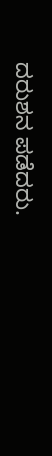ದರುಶನ ಪಡೆದರು.